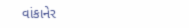વાંકાનેર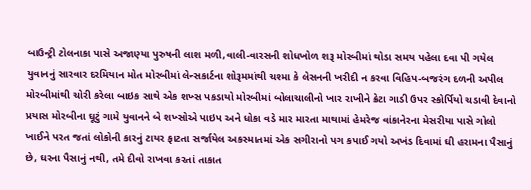બાઉન્ટ્રી ટોલનાકા પાસે અજાણ્યા પુરુષની લાશ મળી,વાલી-વારસની શોધખોળ શરૂ મોરબીમાં થોડા સમય પહેલા દવા પી ગયેલ યુવાનનું સારવાર દરમિયાન મોત મોરબીમાં લેન્સકાર્ટના શોરૂમમાંથી ચશ્મા કે લેસનની ખરીદી ન કરવા વિહિપ-બજરંગ દળની અપીલ મોરબીમાંથી ચોરી કરેલા બાઇક સાથે એક શખ્સ પકડાયો મોરબીમાં બોલાચાલીનો ખાર રાખીને ક્રેટા ગાડી ઉપર સ્કોર્પિયો ચડાવી દેવાનો પ્રયાસ મોરબીના ઘૂટું ગામે યુવાનને બે શખ્સોએ પાઇપ અને ધોકા વડે માર મારતા માથામાં હેમરેજ વાંકાનેરના મેસરીયા પાસે ગોલો ખાઈને પરત જતાં લોકોની કારનું ટાયર ફાટતા સર્જાયેલ અકસ્માતમાં એક સગીરાનો પગ કપાઈ ગયો અખંડ દિવામાં ઘી હરામના પૈસાનું છે, ઘરના પૈસાનું નથી, તમે દીવો રાખવા કરતાં તાકાત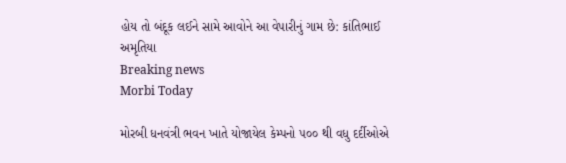હોય તો બંદૂક લઈને સામે આવોને આ વેપારીનું ગામ છે: કાંતિભાઈ અમૃતિયા
Breaking news
Morbi Today

મોરબી ધનવંત્રી ભવન ખાતે યોજાયેલ કેમ્પનો ૫૦૦ થી વધુ દર્દીઓએ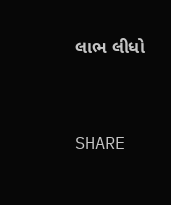લાભ લીધો


SHARE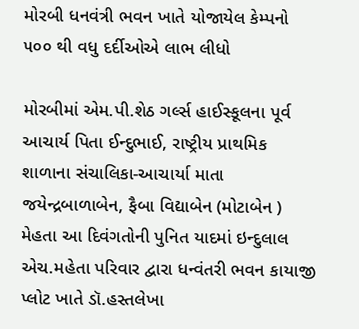મોરબી ધનવંત્રી ભવન ખાતે યોજાયેલ કેમ્પનો ૫૦૦ થી વધુ દર્દીઓએ લાભ લીધો

મોરબીમાં એમ.પી.શેઠ ગર્લ્સ હાઈસ્કૂલના પૂર્વ આચાર્ય પિતા ઈન્દુભાઈ, રાષ્ટ્રીય પ્રાથમિક શાળાના સંચાલિકા-આચાર્યા માતા જયેન્દ્રબાળાબેન, ફૈબા વિદ્યાબેન (મોટાબેન ) મેહતા આ દિવંગતોની પુનિત યાદમાં ઇન્દુલાલ એચ.મહેતા પરિવાર દ્વારા ધન્વંતરી ભવન કાયાજી પ્લોટ ખાતે ડૉ.હસ્તલેખા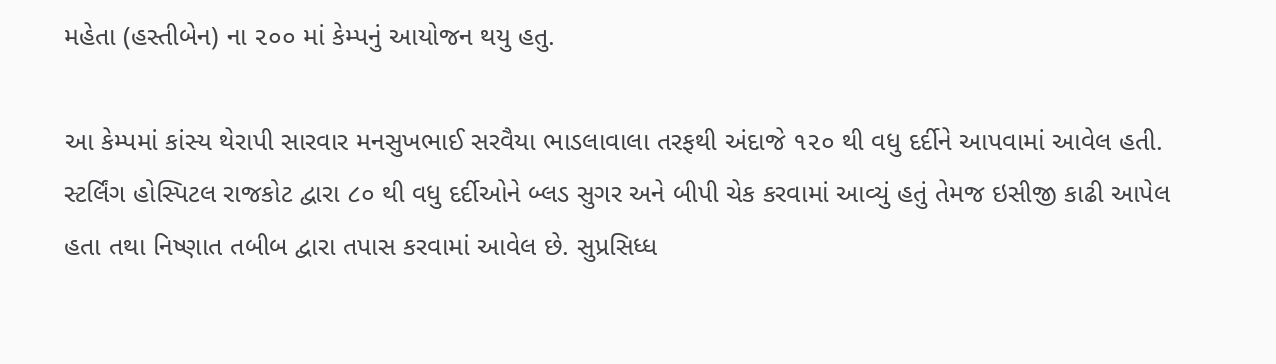મહેતા (હસ્તીબેન) ના ૨૦૦ માં કેમ્પનું આયોજન થયુ હતુ.

આ કેમ્પમાં કાંસ્ય થેરાપી સારવાર મનસુખભાઈ સરવૈયા ભાડલાવાલા તરફથી અંદાજે ૧૨૦ થી વધુ દર્દીને આપવામાં આવેલ હતી. સ્ટર્લિંગ હોસ્પિટલ રાજકોટ દ્વારા ૮૦ થી વધુ દર્દીઓને બ્લડ સુગર અને બીપી ચેક કરવામાં આવ્યું હતું તેમજ ઇસીજી કાઢી આપેલ હતા તથા નિષ્ણાત તબીબ દ્વારા તપાસ કરવામાં આવેલ છે. સુપ્રસિધ્ધ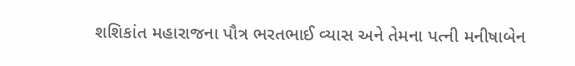શશિકાંત મહારાજના પૌત્ર ભરતભાઈ વ્યાસ અને તેમના પત્ની મનીષાબેન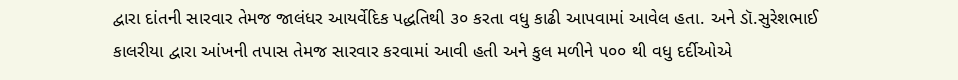દ્વારા દાંતની સારવાર તેમજ જાલંધર આયર્વેદિક પદ્ધતિથી ૩૦ કરતા વધુ કાઢી આપવામાં આવેલ હતા. અને ડૉ.સુરેશભાઈ કાલરીયા દ્વારા આંખની તપાસ તેમજ સારવાર કરવામાં આવી હતી અને કુલ મળીને ૫૦૦ થી વધુ દર્દીઓએ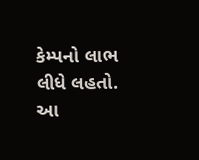કેમ્પનો લાભ લીધે લહતો. આ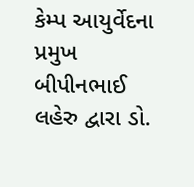કેમ્પ આયુર્વેદના પ્રમુખ બીપીનભાઈ લહેરુ દ્વારા ડો.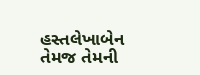હસ્તલેખાબેન તેમજ તેમની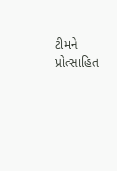ટીમને પ્રોત્સાહિત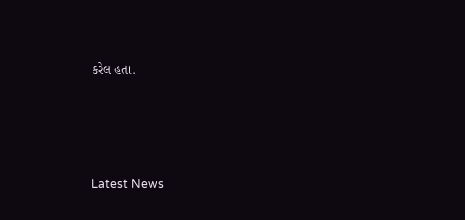કરેલ હતા.






Latest News